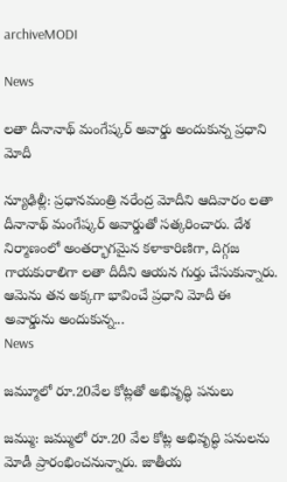archiveMODI

News

లతా దీనానాథ్ మంగేష్కర్ అవార్డు అందుకున్న ప్రధాని మోదీ

న్యూఢిల్లీ: ప్రధానమంత్రి నరేంద్ర మోదీని ఆదివారం లతా దీనానాథ్ మంగేష్కర్ అవార్డుతో సత్కరించారు. దేశ నిర్మాణంలో అంతర్భాగమైన కళాకారిణిగా, దిగ్గజ గాయకురాలిగా లతా దీదీని ఆయన గుర్తు చేసుకున్నారు. ఆమెను తన అక్కగా భావించే ప్రధాని మోదీ ఈ అవార్డును అందుకున్న...
News

జమ్మూలో రూ.20వేల కోట్లతో అభివృద్ధి పనులు

జమ్ము: జమ్ములో రూ.20 వేల కోట్ల అభివృద్ధి పనులను మోడీ ప్రారంభించ‌నున్నారు. జాతీయ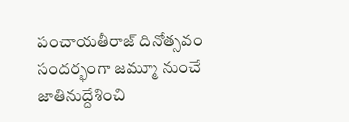పంచాయతీరాజ్ దినోత్సవం సందర్భంగా జమ్మూ నుంచే జాతినుద్దేశించి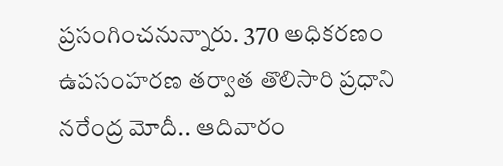ప్రసంగించనున్నారు. 370 అధికరణం ఉపసంహరణ తర్వాత తొలిసారి ప్రధాని నరేంద్ర మోదీ.. ఆదివారం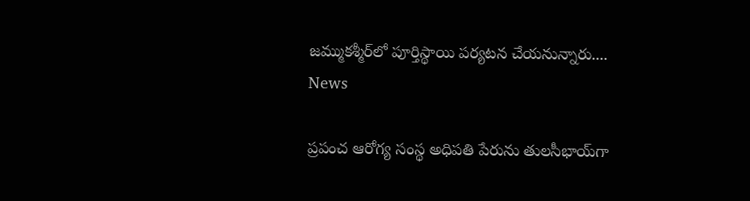జమ్ముకశ్మీర్‌లో పూర్తిస్థాయి పర్యటన చేయనున్నారు....
News

ప్రపంచ ఆరోగ్య సంస్థ అధిపతి పేరును తులసీభాయ్‌గా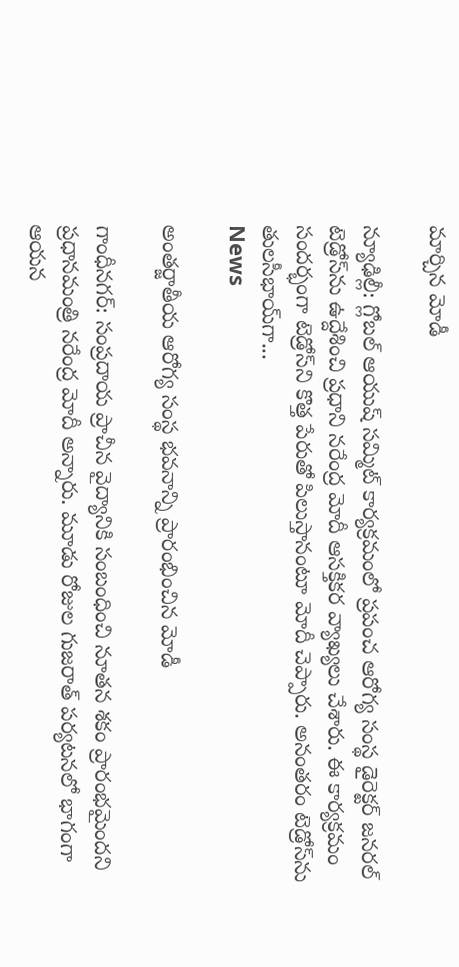మార్చిన మోడీ

న్యూఢిల్లీ: గ్లోబల్‌ ఆయుష్‌ సమ్మిట్‌ కార్యక్రమంలో ప్రపంచ ఆరోగ్య సంస్థ డైరెక్టర్‌ జనరల్‌ టెడ్రోస్‌ను ఉద్దేశించి ప్రధాని నరేంద్ర మోదీ ఆసక్తికర వ్యాఖ్యలు చేశారు. ఈ కార్యక్రమం సందర్భంగా టెడ్రోస్‌ని కొత్త పేరుతో పిలుస్తానంటూ మోదీ చెప్పారు. అనంతరం టెడ్రోస్‌ను తులసీభాయ్‌గా...
News

అంతర్జాతీయ ఆరోగ్య సంస్థ భవనాన్ని ప్రారంభించిన మోడీ

గాంధీన‌గ‌ర్‌: సంప్రదాయ ప్రాచీన వైద్యానికి సంబంధించి నూతన శకం ప్రారంభమైందని ప్రధానమంత్రి నరేంద్ర మోదీ అన్నారు. మూడు రోజుల గుజరాత్‌ పర్యటనలో భాగంగా ఆయన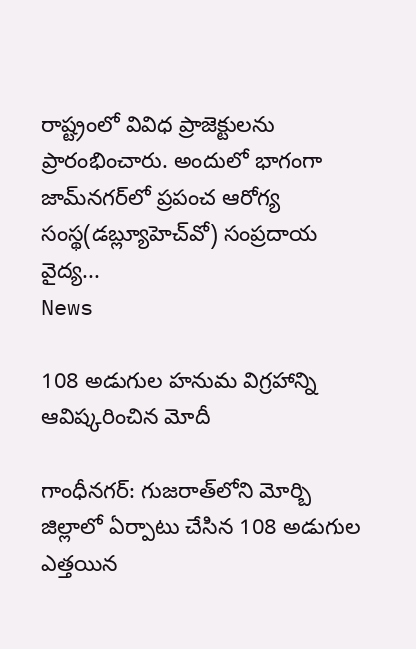రాష్ట్రంలో వివిధ ప్రాజెక్టులను ప్రారంభించారు. అందులో భాగంగా జామ్‌నగర్‌లో ప్రపంచ ఆరోగ్య సంస్థ(డబ్ల్యూహెచ్‌వో) సంప్రదాయ వైద్య...
News

108 అడుగుల హనుమ విగ్రహాన్ని ఆవిష్కరించిన మోదీ

గాంధీన‌గ‌ర్‌: గుజరాత్‌లోని మోర్బి జిల్లాలో ఏర్పాటు చేసిన 108 అడుగుల ఎత్తయిన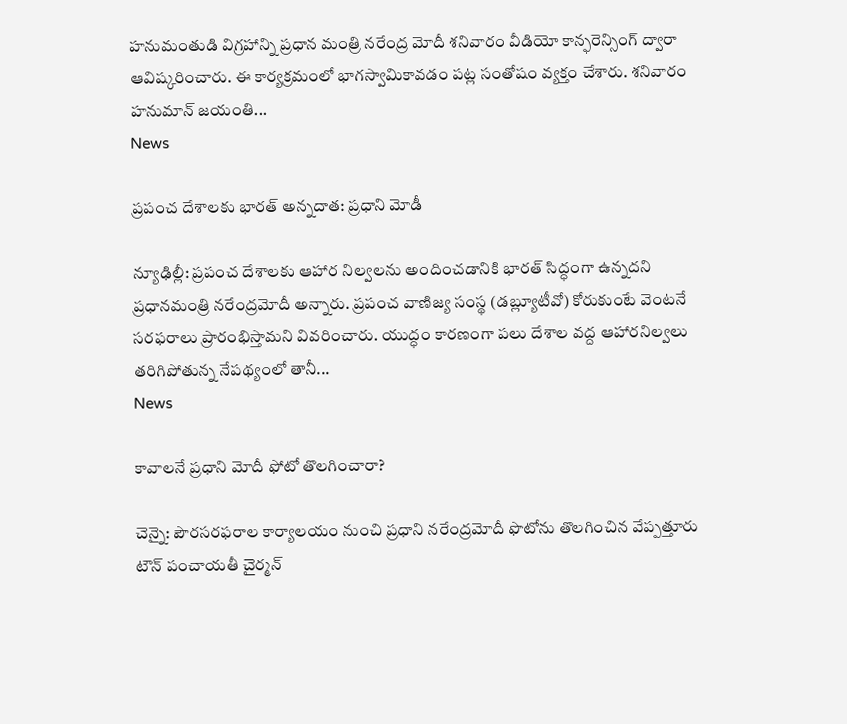హనుమంతుడి విగ్రహాన్ని ప్రధాన మంత్రి నరేంద్ర మోదీ శనివారం వీడియో కాన్ఫరెన్సింగ్ ద్వారా ఆవిష్కరించారు. ఈ కార్యక్రమంలో భాగస్వామికావడం పట్ల సంతోషం వ్యక్తం చేశారు. శనివారం హనుమాన్ జయంతి...
News

ప్రపంచ దేశాలకు భారత్ అన్నదాత: ప్రధాని మోడీ

న్యూఢిల్లీ: ప్రపంచ దేశాలకు ఆహార నిల్వలను అందించడానికి భారత్‌ సిద్ధంగా ఉన్నదని ప్రధానమంత్రి నరేంద్రమోదీ అన్నారు. ప్రపంచ వాణిజ్య సంస్థ (డబ్ల్యూటీవో) కోరుకుంటే వెంటనే సరఫరాలు ప్రారంభిస్తామని వివరించారు. యుద్ధం కారణంగా పలు దేశాల వద్ద ఆహారనిల్వలు తరిగిపోతున్న నేపథ్యంలో తానీ...
News

కావాలనే ప్రధాని మోదీ ఫోటో తొల‌గించారా?

చెన్నై: పౌరసరఫరాల కార్యాలయం నుంచి ప్రధాని నరేంద్రమోదీ ఫొటోను తొలగించిన వేప్పత్తూరు టౌన్‌ పంచాయతీ చైర్మన్‌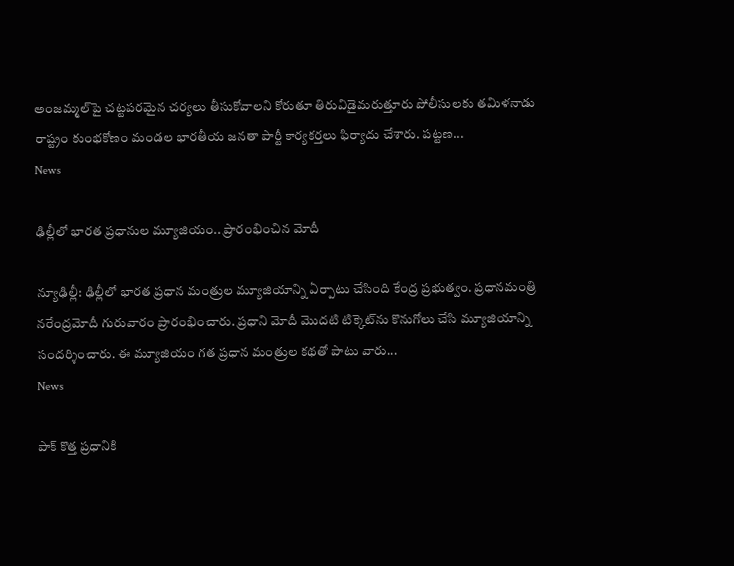అంజమ్మల్‌పై చట్టపరమైన చర్యలు తీసుకోవాలని కోరుతూ తిరువిడైమరుత్తూరు పోలీసులకు తమిళనాడు రాష్ట్రం కుంభకోణం మండల భారతీయ జనతా పార్టీ కార్యకర్తలు ఫిర్యాదు చేశారు. పట్టణ...
News

ఢిల్లీలో భారత ప్రధానుల మ్యూజియం.. ప్రారంభించిన మోదీ

న్యూఢిల్లీ: ఢిల్లీలో భారత ప్రధాన మంత్రుల మ్యూజియాన్ని ఏర్పాటు చేసింది కేంద్ర ప్ర‌భుత్వం. ప్రధానమంత్రి నరేంద్రమోదీ గురువారం ప్రారంభించారు. ప్రధాని మోదీ మొదటి టిక్కెట్‌ను కొనుగోలు చేసి మ్యూజియాన్ని సందర్శించారు. ఈ మ్యూజియం గత ప్రధాన మంత్రుల కథతో పాటు వారు...
News

పాక్ కొత్త ప్రధానికి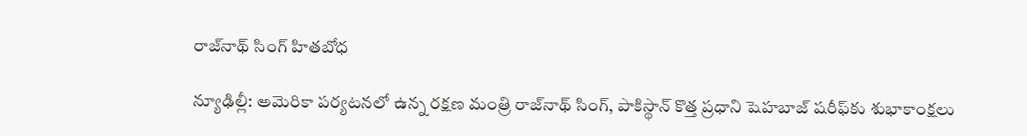రాజ్‌నాథ్ సింగ్ హితబోధ‌

న్యూఢిల్లీ: అమెరికా పర్యటనలో ఉన్న రక్షణ మంత్రి రాజ్‌నాథ్ సింగ్, పాకిస్థాన్ కొత్త ప్రధాని షెహబాజ్ షరీఫ్‌కు శుభాకాంక్షలు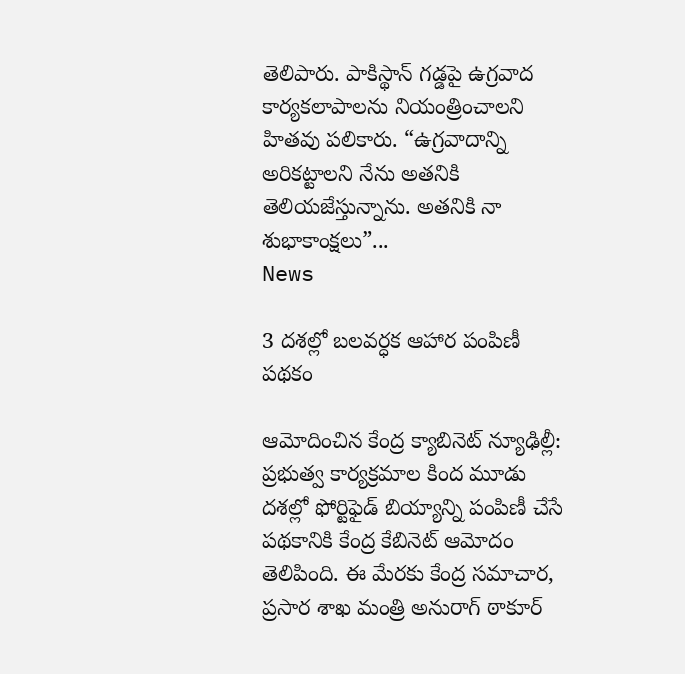తెలిపారు. పాకిస్థాన్ గడ్డపై ఉగ్రవాద కార్యకలాపాలను నియంత్రించాలని హితవు పలికారు. “ఉగ్రవాదాన్ని అరికట్టాలని నేను అతనికి తెలియజేస్తున్నాను. అతనికి నా శుభాకాంక్షలు”...
News

3 దశల్లో బలవర్ధక ఆహార పంపిణీ పథకం

ఆమోదించిన కేంద్ర క్యాబినెట్ న్యూఢిల్లీ: ప్రభుత్వ కార్యక్రమాల కింద మూడు దశల్లో ఫోర్టిఫైడ్ బియ్యాన్ని పంపిణీ చేసే పథకానికి కేంద్ర కేబినెట్ ఆమోదం తెలిపింది. ఈ మేరకు కేంద్ర సమాచార, ప్రసార శాఖ మంత్రి అనురాగ్ ఠాకూర్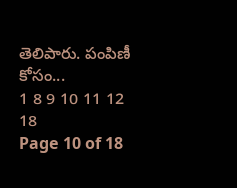తెలిపారు. పంపిణీ కోసం...
1 8 9 10 11 12 18
Page 10 of 18